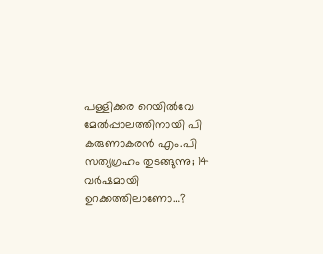പള്ളിക്കര റെയില്‍വേ മേല്‍പ്പാലത്തിനായി പി കരുണാകരന്‍ എം.പി സത്യഗ്രഹം തുടങ്ങുന്നു; 14 വര്‍ഷമായി ഉറക്കത്തിലാണോ…?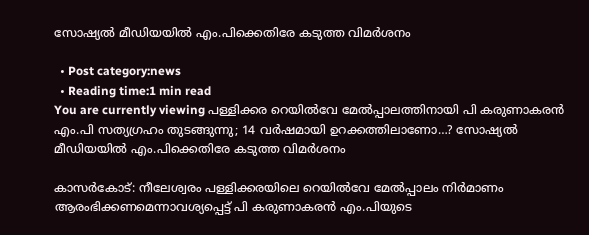സോഷ്യല്‍ മീഡിയയില്‍ എം.പിക്കെതിരേ കടുത്ത വിമര്‍ശനം

  • Post category:news
  • Reading time:1 min read
You are currently viewing പള്ളിക്കര റെയില്‍വേ മേല്‍പ്പാലത്തിനായി പി കരുണാകരന്‍ എം.പി സത്യഗ്രഹം തുടങ്ങുന്നു; 14 വര്‍ഷമായി ഉറക്കത്തിലാണോ…? സോഷ്യല്‍ മീഡിയയില്‍ എം.പിക്കെതിരേ കടുത്ത വിമര്‍ശനം

കാസര്‍കോട്: നീലേശ്വരം പള്ളിക്കരയിലെ റെയില്‍വേ മേല്‍പ്പാലം നിര്‍മാണം ആരംഭിക്കണമെന്നാവശ്യപ്പെട്ട് പി കരുണാകരന്‍ എം.പിയുടെ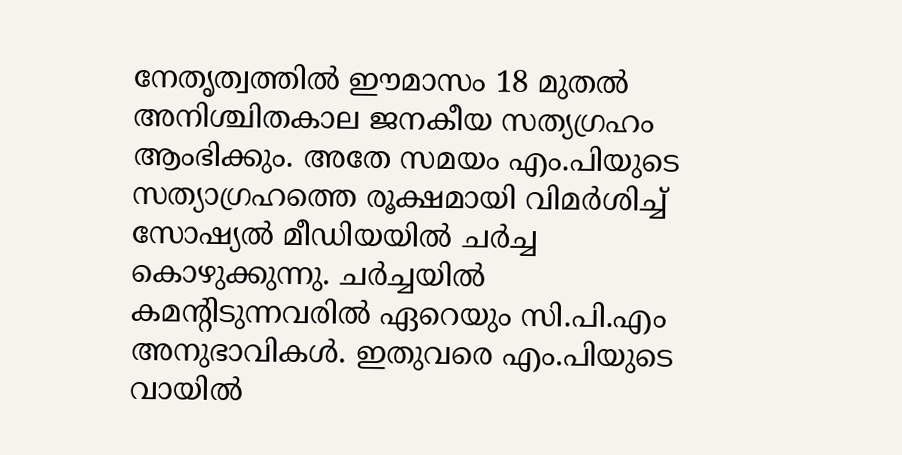നേതൃത്വത്തില്‍ ഈമാസം 18 മുതല്‍ അനിശ്ചിതകാല ജനകീയ സത്യഗ്രഹം ആംഭിക്കും. അതേ സമയം എം.പിയുടെ സത്യാഗ്രഹത്തെ രൂക്ഷമായി വിമര്‍ശിച്ച് സോഷ്യല്‍ മീഡിയയില്‍ ചര്‍ച്ച കൊഴുക്കുന്നു. ചര്‍ച്ചയില്‍ കമന്റിടുന്നവരില്‍ ഏറെയും സി.പി.എം അനുഭാവികള്‍. ഇതുവരെ എം.പിയുടെ വായില്‍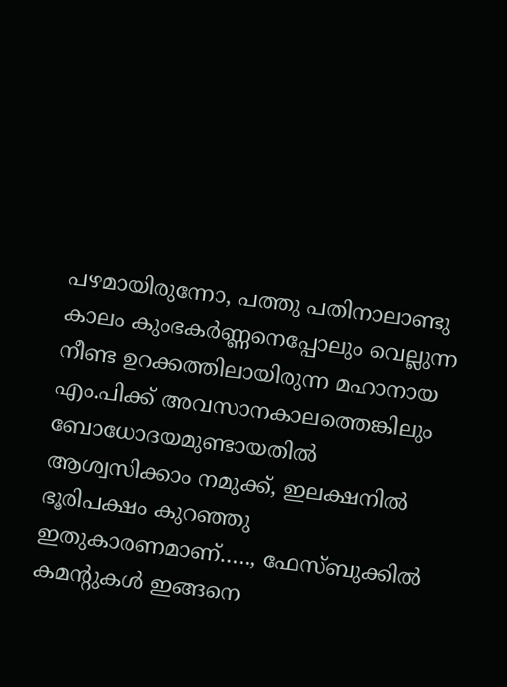പഴമായിരുന്നോ, പത്തു പതിനാലാണ്ടു കാലം കുംഭകര്‍ണ്ണനെപ്പോലും വെല്ലുന്ന നീണ്ട ഉറക്കത്തിലായിരുന്ന മഹാനായ എം.പിക്ക് അവസാനകാലത്തെങ്കിലും ബോധോദയമുണ്ടായതില്‍ ആശ്വസിക്കാം നമുക്ക്, ഇലക്ഷനില്‍ ഭൂരിപക്ഷം കുറഞ്ഞു ഇതുകാരണമാണ്….., ഫേസ്ബുക്കില്‍ കമന്റുകള്‍ ഇങ്ങനെ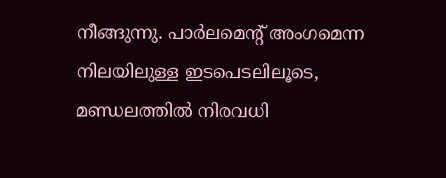നീങ്ങുന്നു. പാര്‍ലമെന്റ് അംഗമെന്ന നിലയിലുള്ള ഇടപെടലിലൂടെ, മണ്ഡലത്തില്‍ നിരവധി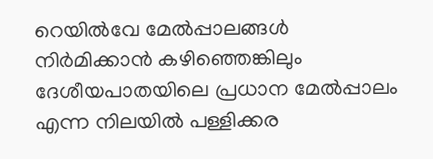റെയില്‍വേ മേല്‍പ്പാലങ്ങള്‍ നിര്‍മിക്കാന്‍ കഴിഞ്ഞെങ്കിലും ദേശീയപാതയിലെ പ്രധാന മേല്‍പ്പാലം എന്ന നിലയില്‍ പള്ളിക്കര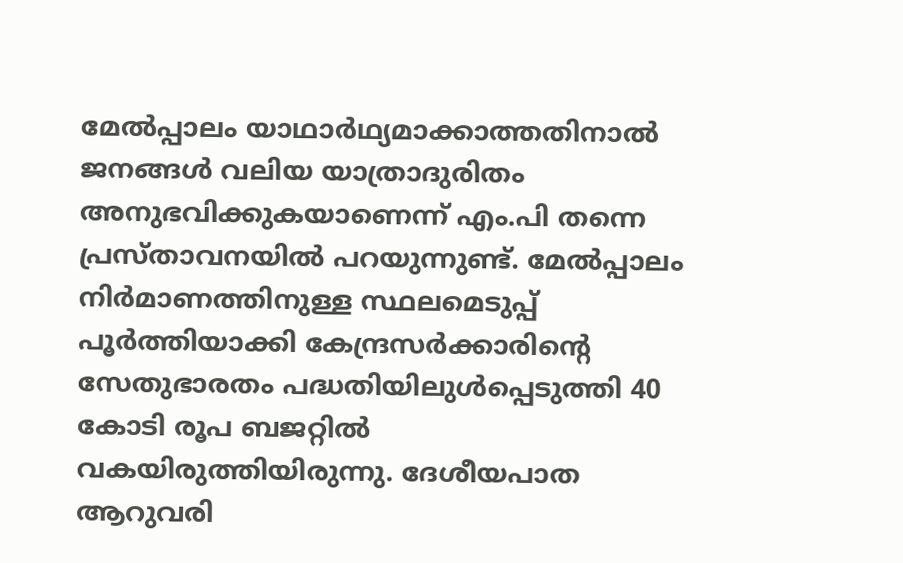മേല്‍പ്പാലം യാഥാര്‍ഥ്യമാക്കാത്തതിനാല്‍ ജനങ്ങള്‍ വലിയ യാത്രാദുരിതം അനുഭവിക്കുകയാണെന്ന് എം.പി തന്നെ പ്രസ്താവനയില്‍ പറയുന്നുണ്ട്. മേല്‍പ്പാലം നിര്‍മാണത്തിനുള്ള സ്ഥലമെടുപ്പ് പൂര്‍ത്തിയാക്കി കേന്ദ്രസര്‍ക്കാരിന്റെ സേതുഭാരതം പദ്ധതിയിലുള്‍പ്പെടുത്തി 40 കോടി രൂപ ബജറ്റില്‍ വകയിരുത്തിയിരുന്നു. ദേശീയപാത ആറുവരി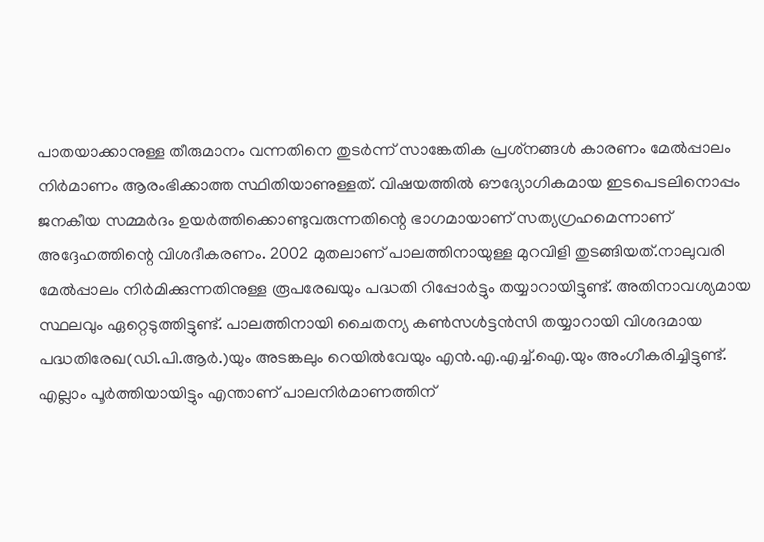പാതയാക്കാനുള്ള തീരുമാനം വന്നതിനെ തുടര്‍ന്ന് സാങ്കേതിക പ്രശ്‌നങ്ങള്‍ കാരണം മേല്‍പ്പാലം നിര്‍മാണം ആരംഭിക്കാത്ത സ്ഥിതിയാണുള്ളത്. വിഷയത്തില്‍ ഔദ്യോഗികമായ ഇടപെടലിനൊപ്പം ജനകീയ സമ്മര്‍ദം ഉയര്‍ത്തിക്കൊണ്ടുവരുന്നതിന്റെ ഭാഗമായാണ് സത്യഗ്രഹമെന്നാണ് അദ്ദേഹത്തിന്റെ വിശദീകരണം. 2002 മുതലാണ് പാലത്തിനായുള്ള മുറവിളി തുടങ്ങിയത്.നാലുവരി മേല്‍പ്പാലം നിര്‍മിക്കുന്നതിനുള്ള രൂപരേഖയും പദ്ധതി റിപ്പോര്‍ട്ടും തയ്യാറായിട്ടുണ്ട്. അതിനാവശ്യമായ സ്ഥലവും ഏറ്റെടുത്തിട്ടുണ്ട്. പാലത്തിനായി ചൈതന്യ കണ്‍സള്‍ട്ടന്‍സി തയ്യാറായി വിശദമായ പദ്ധതിരേഖ(ഡി.പി.ആര്‍.)യും അടങ്കലും റെയില്‍വേയും എന്‍.എ.എച്ച്.ഐ.യും അംഗീകരിച്ചിട്ടുണ്ട്. എല്ലാം പൂര്‍ത്തിയായിട്ടും എന്താണ് പാലനിര്‍മാണത്തിന്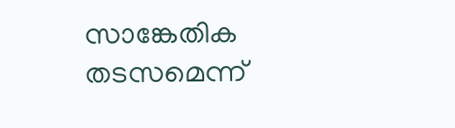സാങ്കേതിക തടസമെന്ന്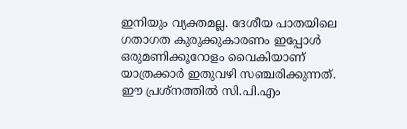ഇനിയും വ്യക്തമല്ല. ദേശീയ പാതയിലെ ഗതാഗത കുരുക്കുകാരണം ഇപ്പോള്‍ ഒരുമണിക്കൂറോളം വൈകിയാണ് യാത്രക്കാര്‍ ഇതുവഴി സഞ്ചരിക്കുന്നത്. ഈ പ്രശ്‌നത്തില്‍ സി.പി.എം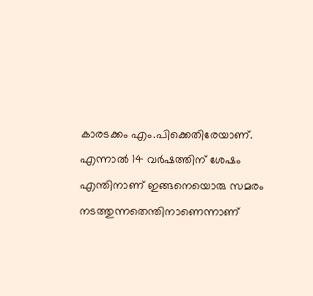കാരടക്കം എം.പിക്കെതിരേയാണ്. എന്നാല്‍ 14 വര്‍ഷത്തിന് ശേഷം എന്തിനാണ് ഇങ്ങനെയൊരു സമരം നടത്തുന്നതെന്തിനാണെന്നാണ്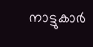നാട്ടുകാര്‍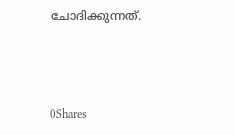ചോദിക്കുന്നത്.



0Shares